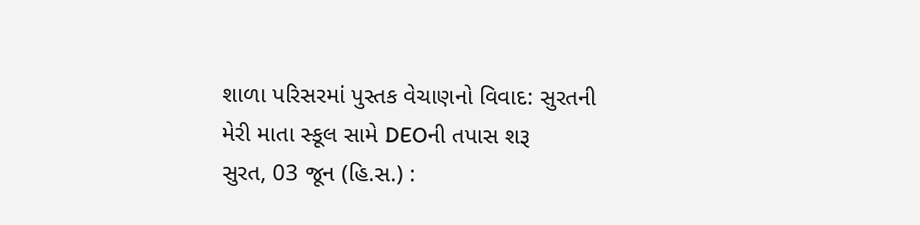શાળા પરિસરમાં પુસ્તક વેચાણનો વિવાદ: સુરતની મેરી માતા સ્કૂલ સામે DEOની તપાસ શરૂ
સુરત, 03 જૂન (હિ.સ.) :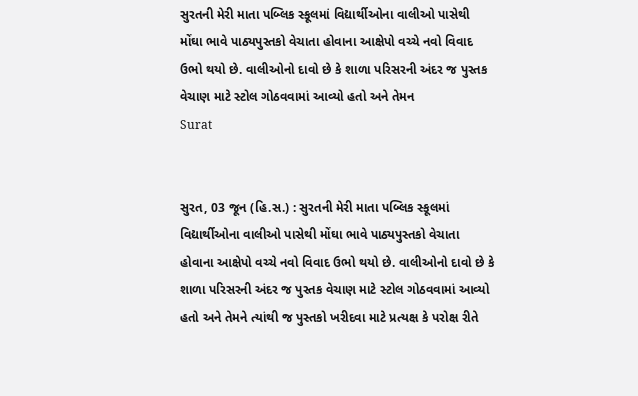સુરતની મેરી માતા પબ્લિક સ્કૂલમાં વિદ્યાર્થીઓના વાલીઓ પાસેથી મોંઘા ભાવે પાઠ્યપુસ્તકો વેચાતા હોવાના આક્ષેપો વચ્ચે નવો વિવાદ ઉભો થયો છે. વાલીઓનો દાવો છે કે શાળા પરિસરની અંદર જ પુસ્તક વેચાણ માટે સ્ટોલ ગોઠવવામાં આવ્યો હતો અને તેમન
Surat


સુરત, 03 જૂન (હિ.સ.) : સુરતની મેરી માતા પબ્લિક સ્કૂલમાં વિદ્યાર્થીઓના વાલીઓ પાસેથી મોંઘા ભાવે પાઠ્યપુસ્તકો વેચાતા હોવાના આક્ષેપો વચ્ચે નવો વિવાદ ઉભો થયો છે. વાલીઓનો દાવો છે કે શાળા પરિસરની અંદર જ પુસ્તક વેચાણ માટે સ્ટોલ ગોઠવવામાં આવ્યો હતો અને તેમને ત્યાંથી જ પુસ્તકો ખરીદવા માટે પ્રત્યક્ષ કે પરોક્ષ રીતે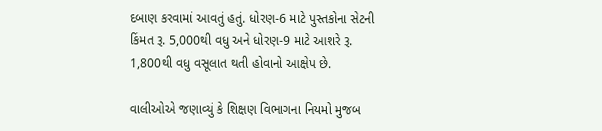દબાણ કરવામાં આવતું હતું. ધોરણ-6 માટે પુસ્તકોના સેટની કિંમત રૂ. 5,000થી વધુ અને ધોરણ-9 માટે આશરે રૂ. 1,800થી વધુ વસૂલાત થતી હોવાનો આક્ષેપ છે.

વાલીઓએ જણાવ્યું કે શિક્ષણ વિભાગના નિયમો મુજબ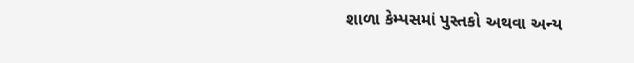શાળા કેમ્પસમાં પુસ્તકો અથવા અન્ય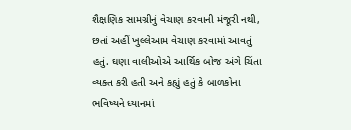શૈક્ષણિક સામગ્રીનું વેચાણ કરવાની મંજૂરી નથી, છતાં અહીં ખુલ્લેઆમ વેચાણ કરવામાં આવતું હતું. ઘણા વાલીઓએ આર્થિક બોજ અંગે ચિંતા વ્યક્ત કરી હતી અને કહ્યું હતું કે બાળકોના ભવિષ્યને ધ્યાનમાં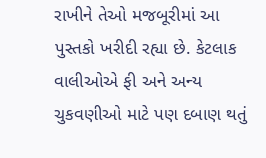રાખીને તેઓ મજબૂરીમાં આ પુસ્તકો ખરીદી રહ્યા છે. કેટલાક વાલીઓએ ફી અને અન્ય ચુકવણીઓ માટે પણ દબાણ થતું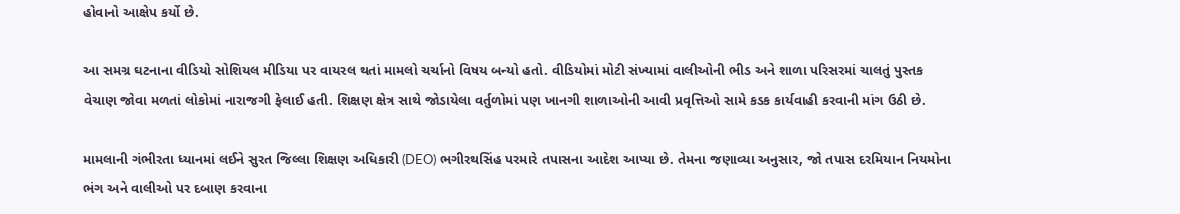હોવાનો આક્ષેપ કર્યો છે.

આ સમગ્ર ઘટનાના વીડિયો સોશિયલ મીડિયા પર વાયરલ થતાં મામલો ચર્ચાનો વિષય બન્યો હતો. વીડિયોમાં મોટી સંખ્યામાં વાલીઓની ભીડ અને શાળા પરિસરમાં ચાલતું પુસ્તક વેચાણ જોવા મળતાં લોકોમાં નારાજગી ફેલાઈ હતી. શિક્ષણ ક્ષેત્ર સાથે જોડાયેલા વર્તુળોમાં પણ ખાનગી શાળાઓની આવી પ્રવૃત્તિઓ સામે કડક કાર્યવાહી કરવાની માંગ ઉઠી છે.

મામલાની ગંભીરતા ધ્યાનમાં લઈને સુરત જિલ્લા શિક્ષણ અધિકારી (DEO) ભગીરથસિંહ પરમારે તપાસના આદેશ આપ્યા છે. તેમના જણાવ્યા અનુસાર, જો તપાસ દરમિયાન નિયમોના ભંગ અને વાલીઓ પર દબાણ કરવાના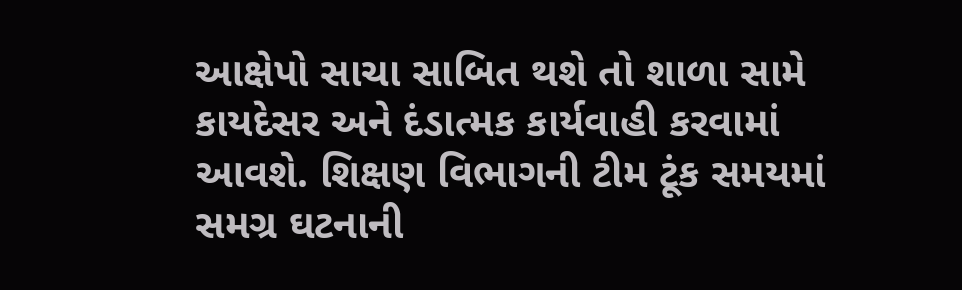આક્ષેપો સાચા સાબિત થશે તો શાળા સામે કાયદેસર અને દંડાત્મક કાર્યવાહી કરવામાં આવશે. શિક્ષણ વિભાગની ટીમ ટૂંક સમયમાં સમગ્ર ઘટનાની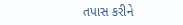તપાસ કરીને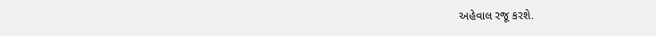અહેવાલ રજૂ કરશે.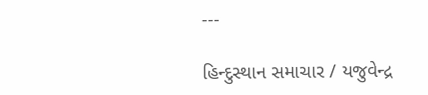---

હિન્દુસ્થાન સમાચાર / યજુવેન્દ્ર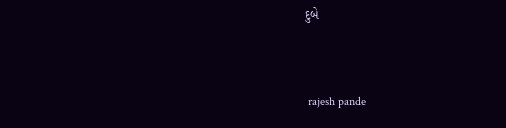દુબે


 rajesh pande